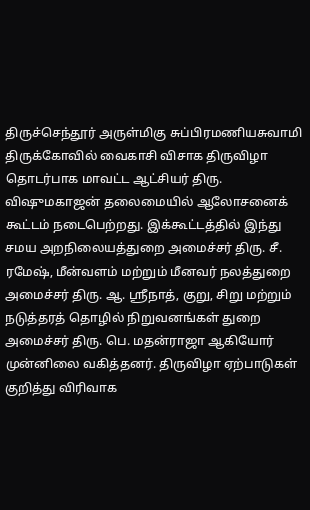திருச்செந்தூர் அருள்மிகு சுப்பிரமணியசுவாமி திருக்கோவில் வைகாசி விசாக திருவிழா தொடர்பாக மாவட்ட ஆட்சியர் திரு. விஷுமகாஜன் தலைமையில் ஆலோசனைக் கூட்டம் நடைபெற்றது. இக்கூட்டத்தில் இந்து சமய அறநிலையத்துறை அமைச்சர் திரு. சீ. ரமேஷ், மீன்வளம் மற்றும் மீனவர் நலத்துறை அமைச்சர் திரு. ஆ. ஸ்ரீநாத், குறு, சிறு மற்றும் நடுத்தரத் தொழில் நிறுவனங்கள் துறை அமைச்சர் திரு. பெ. மதன்ராஜா ஆகியோர் முன்னிலை வகித்தனர். திருவிழா ஏற்பாடுகள் குறித்து விரிவாக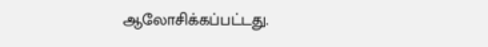ஆலோசிக்கப்பட்டது.